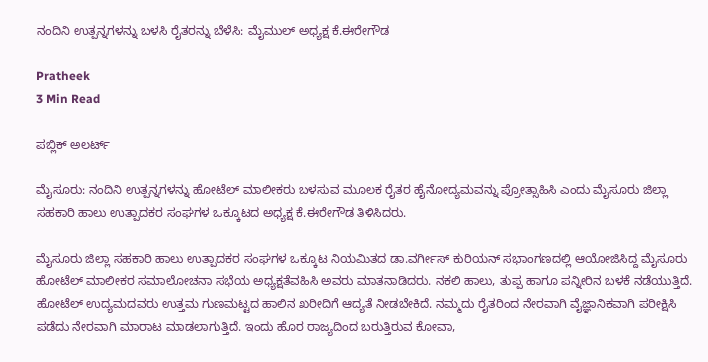ನಂದಿನಿ ಉತ್ಪನ್ನಗಳನ್ನು ಬಳಸಿ ರೈತರನ್ನು ಬೆಳೆಸಿ: ಮೈಮುಲ್ ಅಧ್ಯಕ್ಷ ಕೆ.ಈರೇಗೌಡ

Pratheek
3 Min Read

ಪಬ್ಲಿಕ್ ಅಲರ್ಟ್

ಮೈಸೂರು: ನಂದಿನಿ ಉತ್ಪನ್ನಗಳನ್ನು ಹೋಟೆಲ್ ಮಾಲೀಕರು ಬಳಸುವ ಮೂಲಕ ರೈತರ ಹೈನೋದ್ಯಮವನ್ನು ಪ್ರೋತ್ಸಾಹಿಸಿ ಎಂದು ಮೈಸೂರು ಜಿಲ್ಲಾ ಸಹಕಾರಿ ಹಾಲು ಉತ್ಪಾದಕರ ಸಂಘಗಳ ಒಕ್ಕೂಟದ ಅಧ್ಯಕ್ಷ ಕೆ.ಈರೇಗೌಡ ತಿಳಿಸಿದರು.

ಮೈಸೂರು ಜಿಲ್ಲಾ ಸಹಕಾರಿ ಹಾಲು ಉತ್ಪಾದಕರ ಸಂಘಗಳ ಒಕ್ಕೂಟ ನಿಯಮಿತದ ಡಾ.ವರ್ಗೀಸ್ ಕುರಿಯನ್ ಸಭಾಂಗಣದಲ್ಲಿ ಆಯೋಜಿಸಿದ್ದ ಮೈಸೂರು ಹೋಟೆಲ್ ಮಾಲೀಕರ ಸಮಾಲೋಚನಾ ಸಭೆಯ ಅಧ್ಯಕ್ಷತೆವಹಿಸಿ ಅವರು ಮಾತನಾಡಿದರು. ನಕಲಿ ಹಾಲು, ತುಪ್ಪ ಹಾಗೂ ಪನ್ನೀರಿನ ಬಳಕೆ ನಡೆಯುತ್ತಿದೆ. ಹೋಟೆಲ್ ಉದ್ಯಮದವರು ಉತ್ತಮ ಗುಣಮಟ್ಟದ ಹಾಲಿನ ಖರೀದಿಗೆ ಆದ್ಯತೆ ನೀಡಬೇಕಿದೆ. ನಮ್ಮದು ರೈತರಿಂದ ನೇರವಾಗಿ ವೈಜ್ಞಾನಿಕವಾಗಿ ಪರೀಕ್ಷಿಸಿ ಪಡೆದು ನೇರವಾಗಿ ಮಾರಾಟ ಮಾಡಲಾಗುತ್ತಿದೆ. ಇಂದು ಹೊರ ರಾಜ್ಯದಿಂದ ಬರುತ್ತಿರುವ ಕೋವಾ,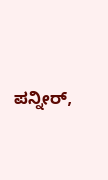ಪನ್ನೀರ್,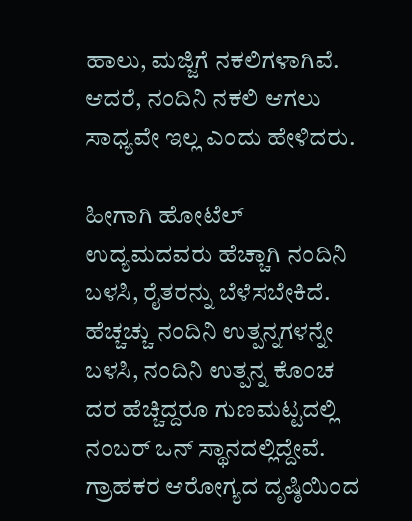ಹಾಲು, ಮಜ್ಜಿಗೆ ನಕಲಿಗಳಾಗಿವೆ. ಆದರೆ, ನಂದಿನಿ ನಕಲಿ ಆಗಲು ಸಾಧ್ಯವೇ ಇಲ್ಲ ಎಂದು ಹೇಳಿದರು.

ಹೀಗಾಗಿ ಹೋಟೆಲ್ ಉದ್ಯಮದವರು ಹೆಚ್ಚಾಗಿ ನಂದಿನಿ ಬಳಸಿ, ರೈತರನ್ನು ಬೆಳೆಸಬೇಕಿದೆ. ಹೆಚ್ಚಚ್ಚು ನಂದಿನಿ ಉತ್ಪನ್ನಗಳನ್ನೇ ಬಳಸಿ, ನಂದಿನಿ ಉತ್ಪನ್ನ ಕೊಂಚ ದರ ಹೆಚ್ಚಿದ್ದರೂ ಗುಣಮಟ್ಟದಲ್ಲಿ ನಂಬರ್ ಒನ್ ಸ್ಥಾನದಲ್ಲಿದ್ದೇವೆ. ಗ್ರಾಹಕರ ಆರೋಗ್ಯದ ದೃಷ್ಠಿಯಿಂದ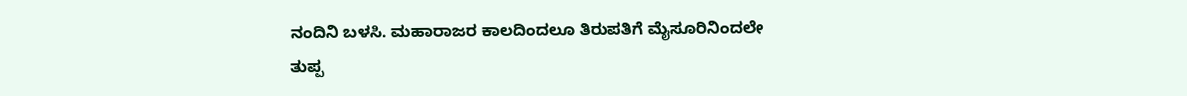ನಂದಿನಿ ಬಳಸಿ. ಮಹಾರಾಜರ ಕಾಲದಿಂದಲೂ ತಿರುಪತಿಗೆ ಮೈಸೂರಿನಿಂದಲೇ ತುಪ್ಪ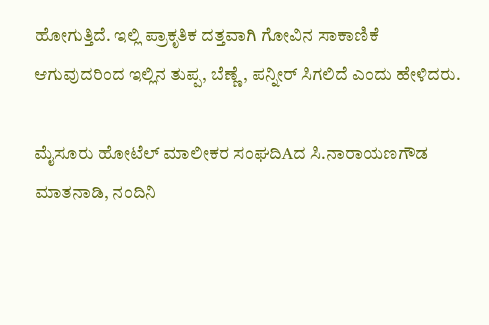ಹೋಗುತ್ತಿದೆ. ಇಲ್ಲಿ ಪ್ರಾಕೃತಿಕ ದತ್ತವಾಗಿ ಗೋವಿನ ಸಾಕಾಣಿಕೆ ಆಗುವುದರಿಂದ ಇಲ್ಲಿನ ತುಪ್ಪ, ಬೆಣ್ಣೆ, ಪನ್ನೀರ್ ಸಿಗಲಿದೆ ಎಂದು ಹೇಳಿದರು.

ಮೈಸೂರು ಹೋಟೆಲ್ ಮಾಲೀಕರ ಸಂಘದಿAದ ಸಿ.ನಾರಾಯಣಗೌಡ ಮಾತನಾಡಿ, ನಂದಿನಿ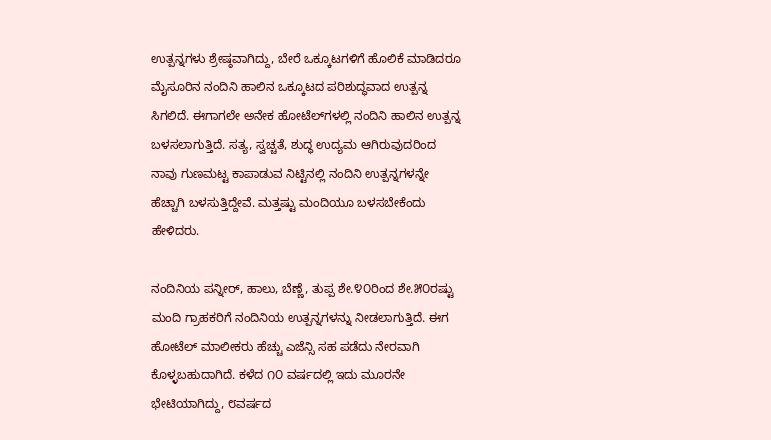ಉತ್ಪನ್ನಗಳು ಶ್ರೇಷ್ಠವಾಗಿದ್ದು, ಬೇರೆ ಒಕ್ಕೂಟಗಳಿಗೆ ಹೊಲಿಕೆ ಮಾಡಿದರೂ ಮೈಸೂರಿನ ನಂದಿನಿ ಹಾಲಿನ ಒಕ್ಕೂಟದ ಪರಿಶುದ್ಧವಾದ ಉತ್ಪನ್ನ ಸಿಗಲಿದೆ. ಈಗಾಗಲೇ ಅನೇಕ ಹೋಟೆಲ್‌ಗಳಲ್ಲಿ ನಂದಿನಿ ಹಾಲಿನ ಉತ್ಪನ್ನ ಬಳಸಲಾಗುತ್ತಿದೆ. ಸತ್ಯ, ಸ್ವಚ್ಚತೆ, ಶುದ್ಧ ಉದ್ಯಮ ಆಗಿರುವುದರಿಂದ ನಾವು ಗುಣಮಟ್ಟ ಕಾಪಾಡುವ ನಿಟ್ಟಿನಲ್ಲಿ ನಂದಿನಿ ಉತ್ಪನ್ನಗಳನ್ನೇ ಹೆಚ್ಚಾಗಿ ಬಳಸುತ್ತಿದ್ದೇವೆ. ಮತ್ತಷ್ಟು ಮಂದಿಯೂ ಬಳಸಬೇಕೆಂದು ಹೇಳಿದರು.

ನಂದಿನಿಯ ಪನ್ನೀರ್, ಹಾಲು, ಬೆಣ್ಣೆ, ತುಪ್ಪ ಶೇ.೪೦ರಿಂದ ಶೇ.೫೦ರಷ್ಟು ಮಂದಿ ಗ್ರಾಹಕರಿಗೆ ನಂದಿನಿಯ ಉತ್ಪನ್ನಗಳನ್ನು ನೀಡಲಾಗುತ್ತಿದೆ. ಈಗ ಹೋಟೆಲ್ ಮಾಲೀಕರು ಹೆಚ್ಚು ಎಜೆನ್ಸಿ ಸಹ ಪಡೆದು ನೇರವಾಗಿ ಕೊಳ್ಳಬಹುದಾಗಿದೆ. ಕಳೆದ ೧೦ ವರ್ಷದಲ್ಲಿ ಇದು ಮೂರನೇ ಭೇಟಿಯಾಗಿದ್ದು, ೮ವರ್ಷದ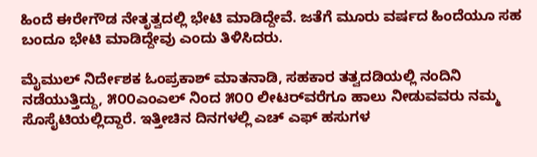ಹಿಂದೆ ಈರೇಗೌಡ ನೇತೃತ್ವದಲ್ಲಿ ಭೇಟಿ ಮಾಡಿದ್ದೇವೆ. ಜತೆಗೆ ಮೂರು ವರ್ಷದ ಹಿಂದೆಯೂ ಸಹ ಬಂದೂ ಭೇಟಿ ಮಾಡಿದ್ದೇವು ಎಂದು ತಿಳಿಸಿದರು.

ಮೈಮುಲ್ ನಿರ್ದೇಶಕ ಓಂಪ್ರಕಾಶ್ ಮಾತನಾಡಿ, ಸಹಕಾರ ತತ್ವದಡಿಯಲ್ಲಿ ನಂದಿನಿ ನಡೆಯುತ್ತಿದ್ದು, ೫೦೦ಎಂಎಲ್ ನಿಂದ ೫೦೦ ಲೀಟರ್‌ವರೆಗೂ ಹಾಲು ನೀಡುವವರು ನಮ್ಮ ಸೊಸೈಟಿಯಲ್ಲಿದ್ದಾರೆ. ಇತ್ತೀಚಿನ ದಿನಗಳಲ್ಲಿ ಎಚ್ ಎಫ್ ಹಸುಗಳ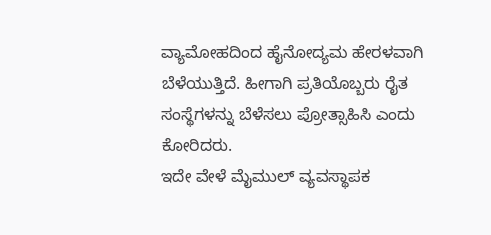ವ್ಯಾಮೋಹದಿಂದ ಹೈನೋದ್ಯಮ ಹೇರಳವಾಗಿ ಬೆಳೆಯುತ್ತಿದೆ. ಹೀಗಾಗಿ ಪ್ರತಿಯೊಬ್ಬರು ರೈತ ಸಂಸ್ಥೆಗಳನ್ನು ಬೆಳೆಸಲು ಪ್ರೋತ್ಸಾಹಿಸಿ ಎಂದು ಕೋರಿದರು.
ಇದೇ ವೇಳೆ ಮೈಮುಲ್ ವ್ಯವಸ್ಥಾಪಕ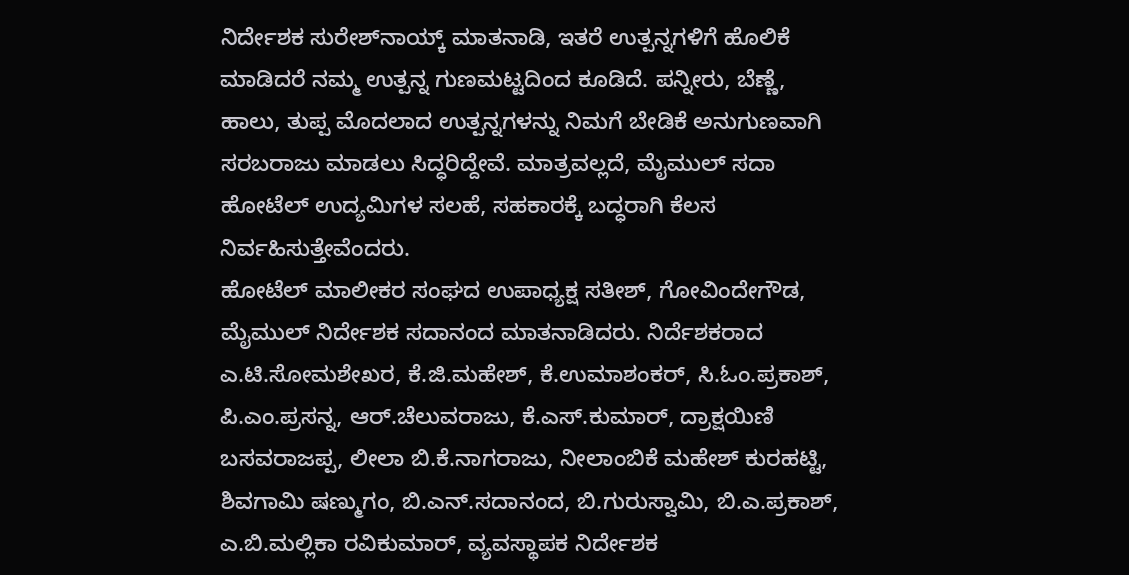ನಿರ್ದೇಶಕ ಸುರೇಶ್‌ನಾಯ್ಕ್ ಮಾತನಾಡಿ, ಇತರೆ ಉತ್ಪನ್ನಗಳಿಗೆ ಹೊಲಿಕೆ ಮಾಡಿದರೆ ನಮ್ಮ ಉತ್ಪನ್ನ ಗುಣಮಟ್ಟದಿಂದ ಕೂಡಿದೆ. ಪನ್ನೀರು, ಬೆಣ್ಣೆ, ಹಾಲು, ತುಪ್ಪ ಮೊದಲಾದ ಉತ್ಪನ್ನಗಳನ್ನು ನಿಮಗೆ ಬೇಡಿಕೆ ಅನುಗುಣವಾಗಿ ಸರಬರಾಜು ಮಾಡಲು ಸಿದ್ಧರಿದ್ದೇವೆ. ಮಾತ್ರವಲ್ಲದೆ, ಮೈಮುಲ್ ಸದಾ ಹೋಟೆಲ್ ಉದ್ಯಮಿಗಳ ಸಲಹೆ, ಸಹಕಾರಕ್ಕೆ ಬದ್ಧರಾಗಿ ಕೆಲಸ ನಿರ್ವಹಿಸುತ್ತೇವೆಂದರು.
ಹೋಟೆಲ್ ಮಾಲೀಕರ ಸಂಘದ ಉಪಾಧ್ಯಕ್ಷ ಸತೀಶ್, ಗೋವಿಂದೇಗೌಡ, ಮೈಮುಲ್ ನಿರ್ದೇಶಕ ಸದಾನಂದ ಮಾತನಾಡಿದರು. ನಿರ್ದೆಶಕರಾದ ಎ.ಟಿ.ಸೋಮಶೇಖರ, ಕೆ.ಜಿ.ಮಹೇಶ್, ಕೆ.ಉಮಾಶಂಕರ್, ಸಿ.ಓಂ.ಪ್ರಕಾಶ್, ಪಿ.ಎಂ.ಪ್ರಸನ್ನ, ಆರ್.ಚೆಲುವರಾಜು, ಕೆ.ಎಸ್.ಕುಮಾರ್, ದ್ರಾಕ್ಷಯಿಣಿ ಬಸವರಾಜಪ್ಪ, ಲೀಲಾ ಬಿ.ಕೆ.ನಾಗರಾಜು, ನೀಲಾಂಬಿಕೆ ಮಹೇಶ್ ಕುರಹಟ್ಟಿ, ಶಿವಗಾಮಿ ಷಣ್ಮುಗಂ, ಬಿ.ಎನ್.ಸದಾನಂದ, ಬಿ.ಗುರುಸ್ವಾಮಿ, ಬಿ.ಎ.ಪ್ರಕಾಶ್, ಎ.ಬಿ.ಮಲ್ಲಿಕಾ ರವಿಕುಮಾರ್, ವ್ಯವಸ್ಥಾಪಕ ನಿರ್ದೇಶಕ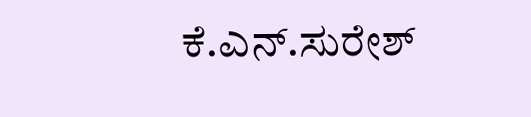ಕೆ.ಎನ್.ಸುರೇಶ್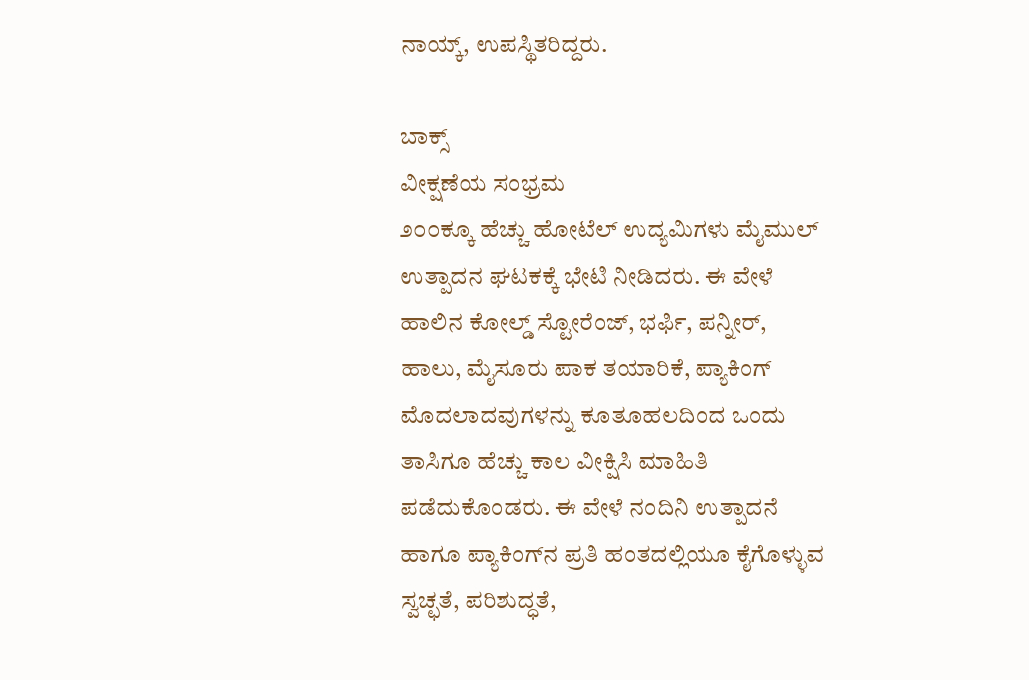ನಾಯ್ಕ್, ಉಪಸ್ಥಿತರಿದ್ದರು.

ಬಾಕ್ಸ್
ವೀಕ್ಷಣೆಯ ಸಂಭ್ರಮ
೨೦೦ಕ್ಕೂ ಹೆಚ್ಚು ಹೋಟೆಲ್ ಉದ್ಯಮಿಗಳು ಮೈಮುಲ್ ಉತ್ಪಾದನ ಘಟಕಕ್ಕೆ ಭೇಟಿ ನೀಡಿದರು. ಈ ವೇಳೆ ಹಾಲಿನ ಕೋಲ್ಡ್ ಸ್ಟೋರೆಂಜ್, ಭರ್ಫಿ, ಪನ್ನೀರ್, ಹಾಲು, ಮೈಸೂರು ಪಾಕ ತಯಾರಿಕೆ, ಪ್ಯಾಕಿಂಗ್ ಮೊದಲಾದವುಗಳನ್ನು ಕೂತೂಹಲದಿಂದ ಒಂದು ತಾಸಿಗೂ ಹೆಚ್ಚು ಕಾಲ ವೀಕ್ಷಿಸಿ ಮಾಹಿತಿ ಪಡೆದುಕೊಂಡರು. ಈ ವೇಳೆ ನಂದಿನಿ ಉತ್ಪಾದನೆ ಹಾಗೂ ಪ್ಯಾಕಿಂಗ್‌ನ ಪ್ರತಿ ಹಂತದಲ್ಲಿಯೂ ಕೈಗೊಳ್ಳುವ ಸ್ವಚ್ಛತೆ, ಪರಿಶುದ್ಧತೆ,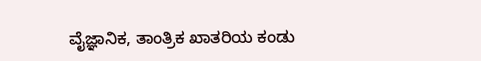ವೈಜ್ಞಾನಿಕ, ತಾಂತ್ರಿಕ ಖಾತರಿಯ ಕಂಡು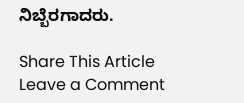ನಿಬ್ಬೆರಗಾದರು.

Share This Article
Leave a Comment